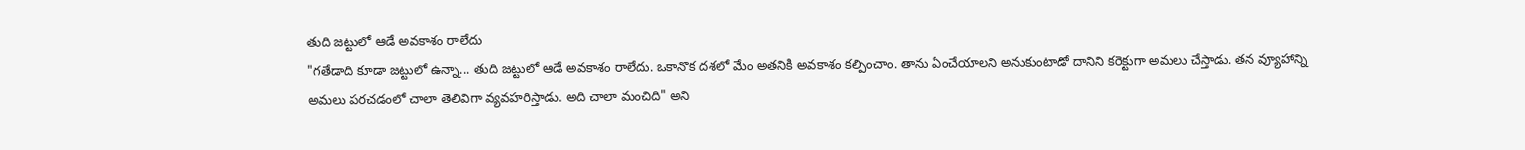తుది జట్టులో ఆడే అవకాశం రాలేదు
"గతేడాది కూడా జట్టులో ఉన్నా... తుది జట్టులో ఆడే అవకాశం రాలేదు. ఒకానొక దశలో మేం అతనికి అవకాశం కల్పించాం. తాను ఏంచేయాలని అనుకుంటాడో దానిని కరెక్టుగా అమలు చేస్తాడు. తన వ్యూహాన్ని అమలు పరచడంలో చాలా తెలివిగా వ్యవహరిస్తాడు. అది చాలా మంచిది" అని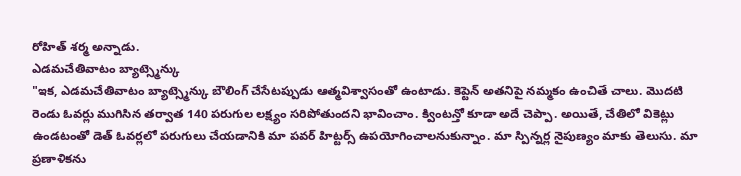రోహిత్ శర్మ అన్నాడు.
ఎడమచేతివాటం బ్యాట్స్మెన్కు
"ఇక, ఎడమచేతివాటం బ్యాట్స్మెన్కు బౌలింగ్ చేసేటప్పుడు ఆత్మవిశ్వాసంతో ఉంటాడు. కెప్టెన్ అతనిపై నమ్మకం ఉంచితే చాలు. మొదటి రెండు ఓవర్లు ముగిసిన తర్వాత 140 పరుగుల లక్ష్యం సరిపోతుందని భావించాం. క్వింటన్తో కూడా అదే చెప్పా. అయితే, చేతిలో వికెట్లు ఉండటంతో డెత్ ఓవర్లలో పరుగులు చేయడానికి మా పవర్ హిట్టర్స్ ఉపయోగించాలనుకున్నాం. మా స్పిన్నర్ల నైపుణ్యం మాకు తెలుసు. మా ప్రణాళికను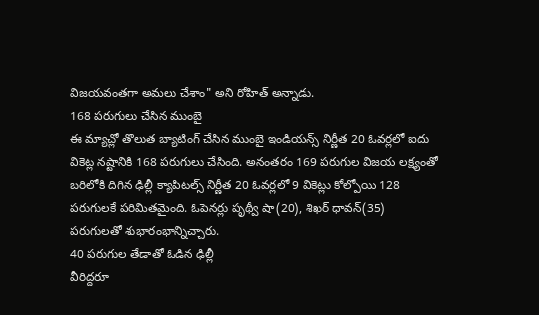విజయవంతగా అమలు చేశాం" అని రోహిత్ అన్నాడు.
168 పరుగులు చేసిన ముంబై
ఈ మ్యాచ్లో తొలుత బ్యాటింగ్ చేసిన ముంబై ఇండియన్స్ నిర్ణీత 20 ఓవర్లలో ఐదు వికెట్ల నష్టానికి 168 పరుగులు చేసింది. అనంతరం 169 పరుగుల విజయ లక్ష్యంతో బరిలోకి దిగిన ఢిల్లీ క్యాపిటల్స్ నిర్ణీత 20 ఓవర్లలో 9 వికెట్లు కోల్పోయి 128 పరుగులకే పరిమితమైంది. ఓపెనర్లు పృథ్వీ షా(20), శిఖర్ ధావన్(35) పరుగులతో శుభారంభాన్నిచ్చారు.
40 పరుగుల తేడాతో ఓడిన ఢిల్లీ
వీరిద్దరూ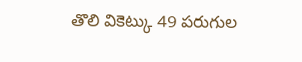తొలి వికెట్కు 49 పరుగుల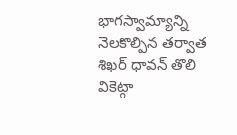భాగస్వామ్యాన్ని నెలకొల్పిన తర్వాత శిఖర్ ధావన్ తొలి వికెట్గా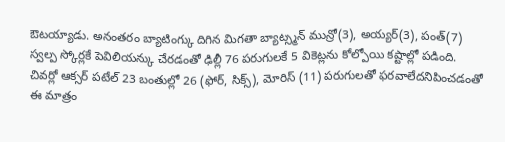ఔటయ్యాడు. అనంతరం బ్యాటింగ్కు దిగిన మిగతా బ్యాట్స్మన్ మున్రో(3), అయ్యర్(3), పంత్(7) స్వల్ప స్కోర్లకే పెవిలియన్కు చేరడంతో ఢిల్లీ 76 పరుగులకే 5 వికెట్లను కోల్పోయి కష్టాల్లో పడింది. చివర్లో ఆక్సర్ పటేల్ 23 బంతుల్లో 26 (ఫోర్, సిక్స్), మోరిస్ (11) పరుగులతో ఫరవాలేదనిపించడంతో ఈ మాత్రం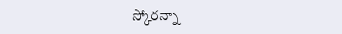స్కోరన్నా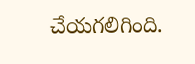చేయగలిగింది.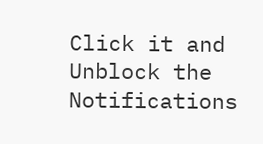Click it and Unblock the Notifications